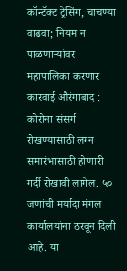कॉन्टॅक्ट ट्रेसिंग, चाचण्या वाढवा; नियम न पाळणाऱ्यांवर महापालिका करणार कारवाई औरंगाबाद : कोरोना संसर्ग रोखण्यासाठी लग्न समारंभासाठी होणारी गर्दी रोखावी लागेल. ५० जणांची मर्यादा मंगल कार्यालयांना ठरवून दिली आहे. या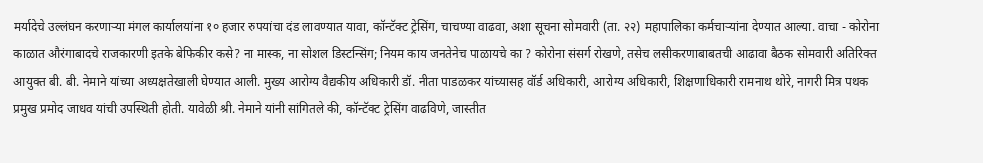मर्यादेचे उल्लंघन करणाऱ्या मंगल कार्यालयांना १० हजार रुपयांचा दंड लावण्यात यावा, कॉन्टॅक्ट ट्रेसिंग, चाचण्या वाढवा, अशा सूचना सोमवारी (ता. २२) महापालिका कर्मचाऱ्यांना देण्यात आल्या. वाचा - कोरोना काळात औरंगाबादचे राजकारणी इतके बेफिकीर कसे? ना मास्क, ना सोशल डिस्टन्सिंग; नियम काय जनतेनेच पाळायचे का ? कोरोना संसर्ग रोखणे, तसेच लसीकरणाबाबतची आढावा बैठक सोमवारी अतिरिक्त आयुक्त बी. बी. नेमाने यांच्या अध्यक्षतेखाली घेण्यात आली. मुख्य आरोग्य वैद्यकीय अधिकारी डॉ. नीता पाडळकर यांच्यासह वॉर्ड अधिकारी, आरोग्य अधिकारी, शिक्षणाधिकारी रामनाथ थोरे, नागरी मित्र पथक प्रमुख प्रमोद जाधव यांची उपस्थिती होती. यावेळी श्री. नेमाने यांनी सांगितले की, कॉन्टॅक्ट ट्रेसिंग वाढविणे, जास्तीत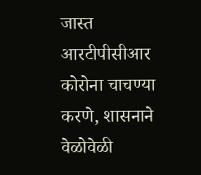जास्त आरटीपीसीआर कोरोना चाचण्या करणे, शासनाने वेळोवेळी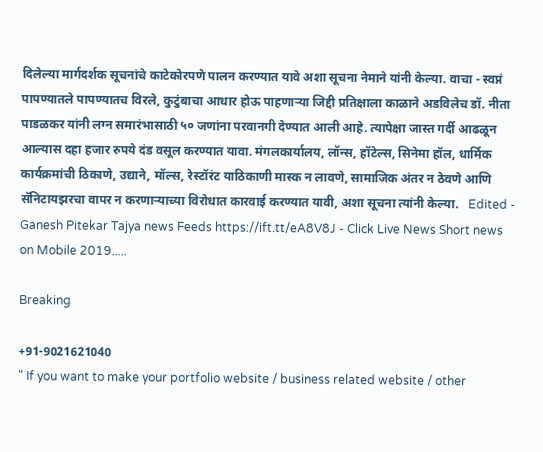दिलेल्या मार्गदर्शक सूचनांचे काटेकोरपणे पालन करण्यात यावे अशा सूचना नेमाने यांनी केल्या. वाचा - स्वप्नं पापण्यातले पापण्यातच विरले, कुटुंबाचा आधार होऊ पाहणाऱ्या जिद्दी प्रतिक्षाला काळाने अडविलेच डॉ. नीता पाडळकर यांनी लग्न समारंभासाठी ५० जणांना परवानगी देण्यात आली आहे. त्यापेक्षा जास्त गर्दी आढळून आल्यास दहा हजार रुपये दंड वसूल करण्यात यावा. मंगलकार्यालय, लॉन्स, हॉटेल्स, सिनेमा हॉल, धार्मिक कार्यक्रमांची ठिकाणे, उद्याने, मॉल्स, रेस्टॉरंट याठिकाणी मास्क न लावणे, सामाजिक अंतर न ठेवणे आणि सॅनिटायझरचा वापर न करणाऱ्याच्या विरोधात कारवाई करण्यात यावी, अशा सूचना त्यांनी केल्या.   Edited - Ganesh Pitekar Tajya news Feeds https://ift.tt/eA8V8J - Click Live News Short news on Mobile 2019.....

Breaking

+91-9021621040
" If you want to make your portfolio website / business related website / other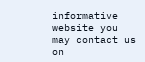informative website you may contact us on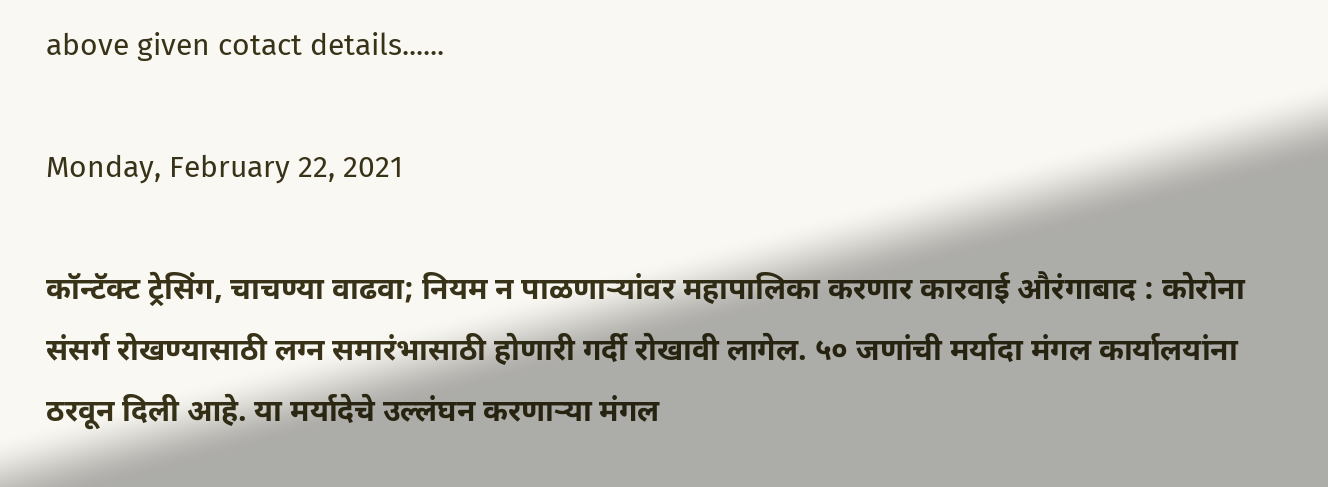above given cotact details......

Monday, February 22, 2021

कॉन्टॅक्ट ट्रेसिंग, चाचण्या वाढवा; नियम न पाळणाऱ्यांवर महापालिका करणार कारवाई औरंगाबाद : कोरोना संसर्ग रोखण्यासाठी लग्न समारंभासाठी होणारी गर्दी रोखावी लागेल. ५० जणांची मर्यादा मंगल कार्यालयांना ठरवून दिली आहे. या मर्यादेचे उल्लंघन करणाऱ्या मंगल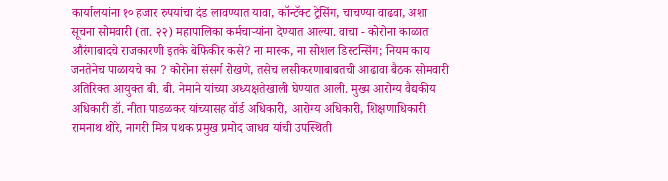कार्यालयांना १० हजार रुपयांचा दंड लावण्यात यावा, कॉन्टॅक्ट ट्रेसिंग, चाचण्या वाढवा, अशा सूचना सोमवारी (ता. २२) महापालिका कर्मचाऱ्यांना देण्यात आल्या. वाचा - कोरोना काळात औरंगाबादचे राजकारणी इतके बेफिकीर कसे? ना मास्क, ना सोशल डिस्टन्सिंग; नियम काय जनतेनेच पाळायचे का ? कोरोना संसर्ग रोखणे, तसेच लसीकरणाबाबतची आढावा बैठक सोमवारी अतिरिक्त आयुक्त बी. बी. नेमाने यांच्या अध्यक्षतेखाली घेण्यात आली. मुख्य आरोग्य वैद्यकीय अधिकारी डॉ. नीता पाडळकर यांच्यासह वॉर्ड अधिकारी, आरोग्य अधिकारी, शिक्षणाधिकारी रामनाथ थोरे, नागरी मित्र पथक प्रमुख प्रमोद जाधव यांची उपस्थिती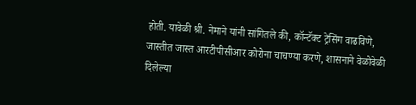होती. यावेळी श्री. नेमाने यांनी सांगितले की, कॉन्टॅक्ट ट्रेसिंग वाढविणे, जास्तीत जास्त आरटीपीसीआर कोरोना चाचण्या करणे, शासनाने वेळोवेळी दिलेल्या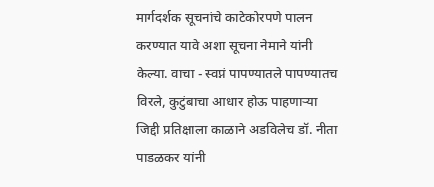मार्गदर्शक सूचनांचे काटेकोरपणे पालन करण्यात यावे अशा सूचना नेमाने यांनी केल्या. वाचा - स्वप्नं पापण्यातले पापण्यातच विरले, कुटुंबाचा आधार होऊ पाहणाऱ्या जिद्दी प्रतिक्षाला काळाने अडविलेच डॉ. नीता पाडळकर यांनी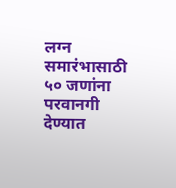लग्न समारंभासाठी ५० जणांना परवानगी देण्यात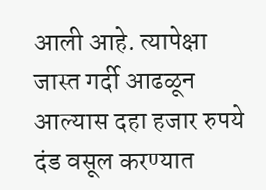आली आहे. त्यापेक्षा जास्त गर्दी आढळून आल्यास दहा हजार रुपये दंड वसूल करण्यात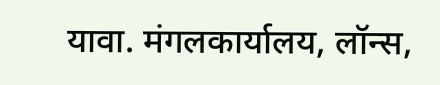यावा. मंगलकार्यालय, लॉन्स,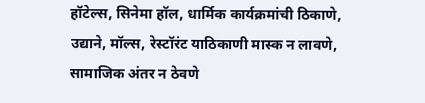हॉटेल्स, सिनेमा हॉल, धार्मिक कार्यक्रमांची ठिकाणे, उद्याने, मॉल्स, रेस्टॉरंट याठिकाणी मास्क न लावणे, सामाजिक अंतर न ठेवणे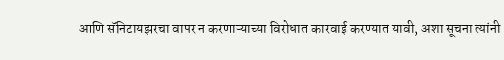आणि सॅनिटायझरचा वापर न करणाऱ्याच्या विरोधात कारवाई करण्यात यावी, अशा सूचना त्यांनी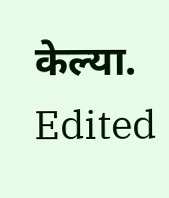केल्या.   Edited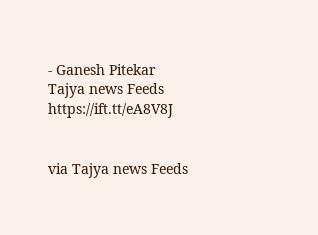- Ganesh Pitekar Tajya news Feeds https://ift.tt/eA8V8J


via Tajya news Feeds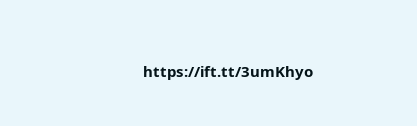https://ift.tt/3umKhyo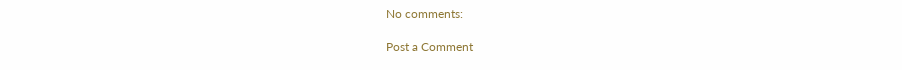No comments:

Post a Comment